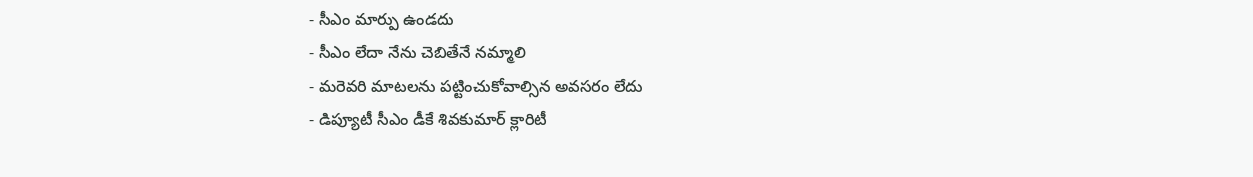- సీఎం మార్పు ఉండదు
- సీఎం లేదా నేను చెబితేనే నమ్మాలి
- మరెవరి మాటలను పట్టించుకోవాల్సిన అవసరం లేదు
- డిప్యూటీ సీఎం డీకే శివకుమార్ క్లారిటీ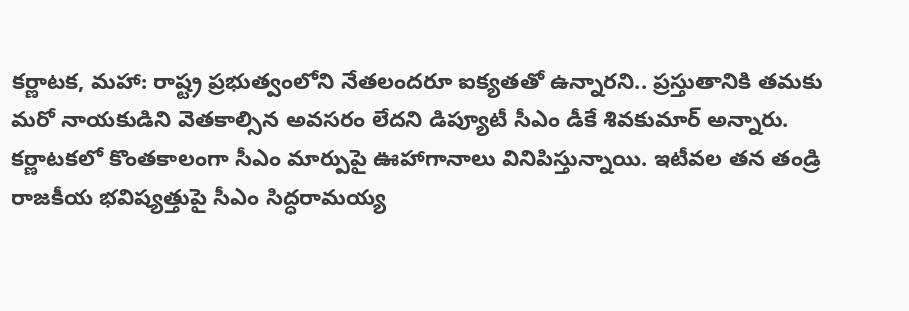కర్ణాటక, మహా: రాష్ట్ర ప్రభుత్వంలోని నేతలందరూ ఐక్యతతో ఉన్నారని.. ప్రస్తుతానికి తమకు మరో నాయకుడిని వెతకాల్సిన అవసరం లేదని డిప్యూటీ సీఎం డీకే శివకుమార్ అన్నారు. కర్ణాటకలో కొంతకాలంగా సీఎం మార్పుపై ఊహాగానాలు వినిపిస్తున్నాయి. ఇటీవల తన తండ్రి రాజకీయ భవిష్యత్తుపై సీఎం సిద్ధరామయ్య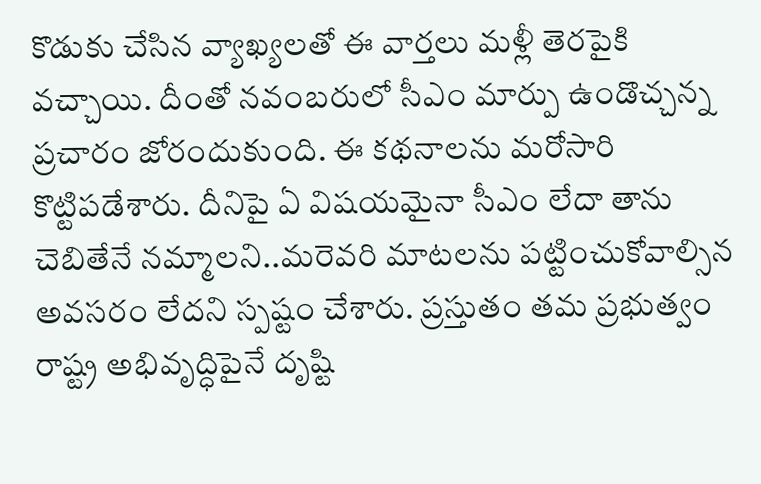కొడుకు చేసిన వ్యాఖ్యలతో ఈ వార్తలు మళ్లీ తెరపైకి వచ్చాయి. దీంతో నవంబరులో సీఎం మార్పు ఉండొచ్చన్న ప్రచారం జోరందుకుంది. ఈ కథనాలను మరోసారి కొట్టిపడేశారు. దీనిపై ఏ విషయమైనా సీఎం లేదా తాను చెబితేనే నమ్మాలని..మరెవరి మాటలను పట్టించుకోవాల్సిన అవసరం లేదని స్పష్టం చేశారు. ప్రస్తుతం తమ ప్రభుత్వం రాష్ట్ర అభివృద్ధిపైనే దృష్టి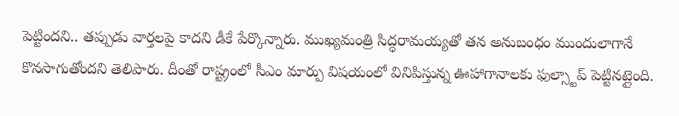పెట్టిందని.. తప్పుడు వార్తలపై కాదని డీకే పేర్కొన్నారు. ముఖ్యమంత్రి సిద్ధరామయ్యతో తన అనుబంధం ముందులాగానే కొనసాగుతోందని తెలిపారు. దీంతో రాష్ట్రంలో సీఎం మార్పు విషయంలో వినిపిస్తున్న ఊహాగానాలకు ఫుల్స్టాప్ పెట్టినట్లైంది.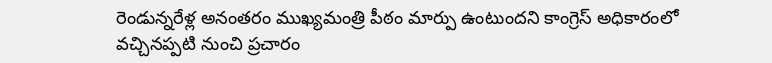రెండున్నరేళ్ల అనంతరం ముఖ్యమంత్రి పీఠం మార్పు ఉంటుందని కాంగ్రెస్ అధికారంలో వచ్చినప్పటి నుంచి ప్రచారం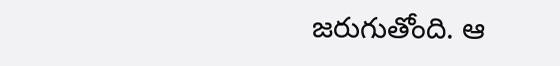జరుగుతోంది. ఆ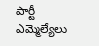పార్టీ ఎమ్మెల్యేలు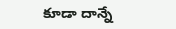కూడా దాన్నే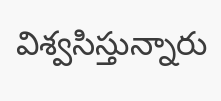విశ్వసిస్తున్నారు